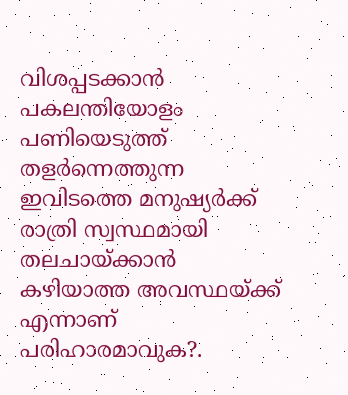വിശപ്പടക്കാൻ പകലന്തിയോളം പണിയെടുത്ത് തളർന്നെത്തുന്ന ഇവിടത്തെ മനുഷ്യർക്ക് രാത്രി സ്വസ്ഥമായി തലചായ്ക്കാൻ കഴിയാത്ത അവസ്ഥയ്ക്ക് എന്നാണ് പരിഹാരമാവുക?.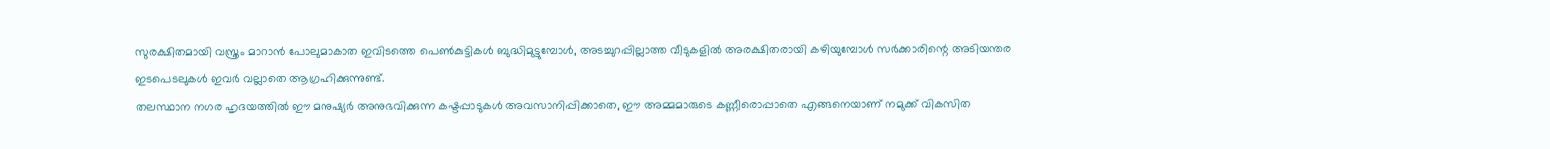സുരക്ഷിതമായി വസ്ത്രം മാറാൻ പോലുമാകാത ഇവിടത്തെ പെൺകുട്ടികൾ ബുദ്ധിമുട്ടുമ്പോൾ, അടച്ചുറപ്പില്ലാത്ത വീടുകളിൽ അരക്ഷിതരായി കഴിയുമ്പോൾ സർക്കാരിന്റെ അടിയന്തര ഇടപെടലുകൾ ഇവർ വല്ലാതെ ആഗ്രഹിക്കുന്നുണ്ട്.
തലസ്ഥാന നഗര ഹൃദയത്തിൽ ഈ മനുഷ്യർ അനുഭവിക്കുന്ന കഷ്ടപ്പാടുകൾ അവസാനിപ്പിക്കാതെ, ഈ അമ്മമാരുടെ കണ്ണീരൊപ്പാതെ എങ്ങനെയാണ് നമുക്ക് വികസിത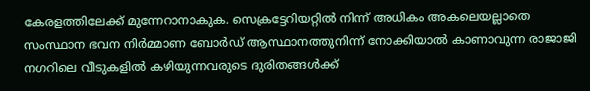കേരളത്തിലേക്ക് മുന്നേറാനാകുക. സെക്രട്ടേറിയറ്റിൽ നിന്ന് അധികം അകലെയല്ലാതെ സംസ്ഥാന ഭവന നിർമ്മാണ ബോർഡ് ആസ്ഥാനത്തുനിന്ന് നോക്കിയാൽ കാണാവുന്ന രാജാജി നഗറിലെ വീടുകളിൽ കഴിയുന്നവരുടെ ദുരിതങ്ങൾക്ക്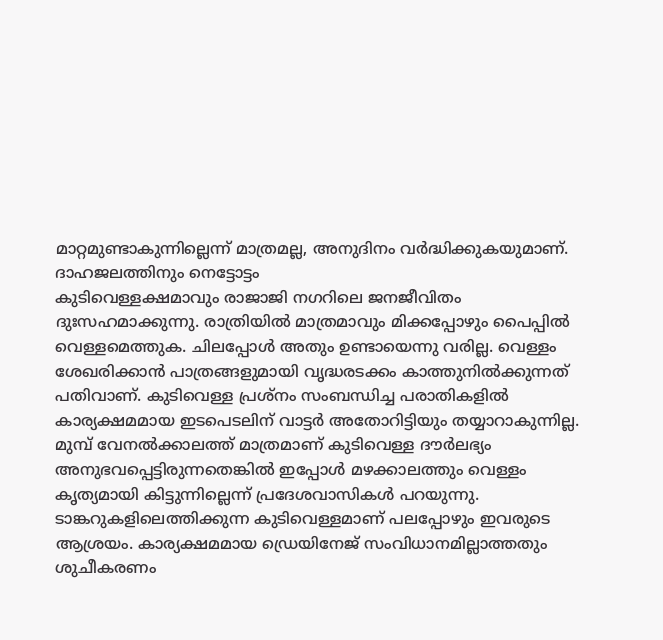മാറ്റമുണ്ടാകുന്നില്ലെന്ന് മാത്രമല്ല, അനുദിനം വർദ്ധിക്കുകയുമാണ്.
ദാഹജലത്തിനും നെട്ടോട്ടം
കുടിവെള്ളക്ഷമാവും രാജാജി നഗറിലെ ജനജീവിതം ദുഃസഹമാക്കുന്നു. രാത്രിയിൽ മാത്രമാവും മിക്കപ്പോഴും പൈപ്പിൽ വെള്ളമെത്തുക. ചിലപ്പോൾ അതും ഉണ്ടായെന്നു വരില്ല. വെള്ളം ശേഖരിക്കാൻ പാത്രങ്ങളുമായി വൃദ്ധരടക്കം കാത്തുനിൽക്കുന്നത് പതിവാണ്. കുടിവെള്ള പ്രശ്നം സംബന്ധിച്ച പരാതികളിൽ കാര്യക്ഷമമായ ഇടപെടലിന് വാട്ടർ അതോറിട്ടിയും തയ്യാറാകുന്നില്ല. മുമ്പ് വേനൽക്കാലത്ത് മാത്രമാണ് കുടിവെള്ള ദൗർലഭ്യം അനുഭവപ്പെട്ടിരുന്നതെങ്കിൽ ഇപ്പോൾ മഴക്കാലത്തും വെള്ളം കൃത്യമായി കിട്ടുന്നില്ലെന്ന് പ്രദേശവാസികൾ പറയുന്നു. ടാങ്കറുകളിലെത്തിക്കുന്ന കുടിവെള്ളമാണ് പലപ്പോഴും ഇവരുടെ ആശ്രയം. കാര്യക്ഷമമായ ഡ്രെയിനേജ് സംവിധാനമില്ലാത്തതും ശുചീകരണം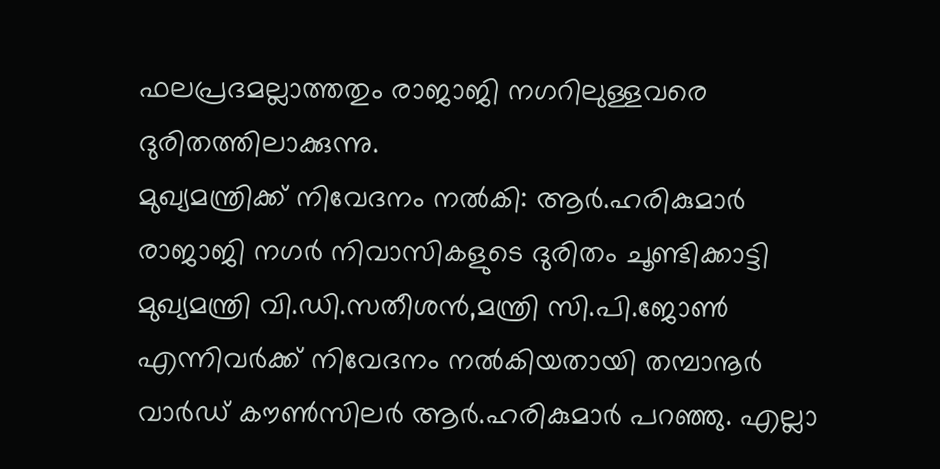ഫലപ്രദമല്ലാത്തതും രാജാജി നഗറിലുള്ളവരെ ദുരിതത്തിലാക്കുന്നു.
മുഖ്യമന്ത്രിക്ക് നിവേദനം നൽകി: ആർ.ഹരികുമാർ
രാജാജി നഗർ നിവാസികളുടെ ദുരിതം ചൂണ്ടിക്കാട്ടി മുഖ്യമന്ത്രി വി.ഡി.സതീശൻ,മന്ത്രി സി.പി.ജോൺ എന്നിവർക്ക് നിവേദനം നൽകിയതായി തമ്പാനൂർ വാർഡ് കൗൺസിലർ ആർ.ഹരികുമാർ പറഞ്ഞു. എല്ലാ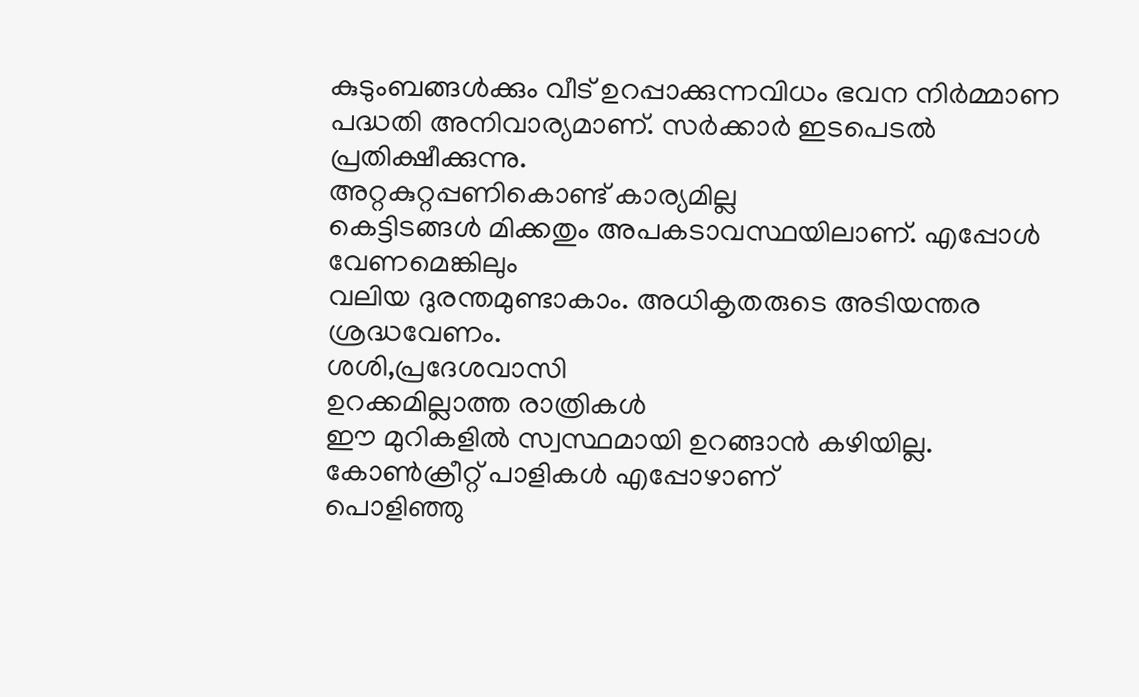കുടുംബങ്ങൾക്കും വീട് ഉറപ്പാക്കുന്നവിധം ഭവന നിർമ്മാണ പദ്ധതി അനിവാര്യമാണ്. സർക്കാർ ഇടപെടൽ പ്രതിക്ഷീക്കുന്നു.
അറ്റകുറ്റപ്പണികൊണ്ട് കാര്യമില്ല
കെട്ടിടങ്ങൾ മിക്കതും അപകടാവസ്ഥയിലാണ്. എപ്പോൾ വേണമെങ്കിലും
വലിയ ദുരന്തമുണ്ടാകാം. അധികൃതരുടെ അടിയന്തര ശ്രദ്ധവേണം.
ശശി,പ്രദേശവാസി
ഉറക്കമില്ലാത്ത രാത്രികൾ
ഈ മുറികളിൽ സ്വസ്ഥമായി ഉറങ്ങാൻ കഴിയില്ല. കോൺക്രീറ്റ് പാളികൾ എപ്പോഴാണ്
പൊളിഞ്ഞു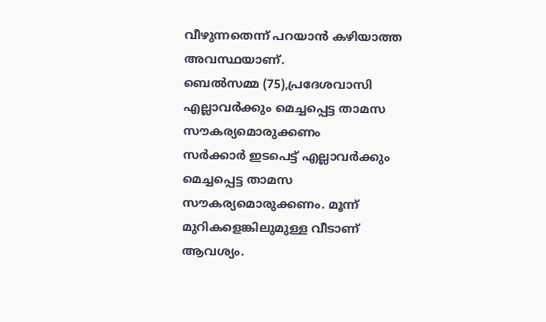വീഴുന്നതെന്ന് പറയാൻ കഴിയാത്ത അവസ്ഥയാണ്.
ബെൽസമ്മ (75),പ്രദേശവാസി
എല്ലാവർക്കും മെച്ചപ്പെട്ട താമസ സൗകര്യമൊരുക്കണം
സർക്കാർ ഇടപെട്ട് എല്ലാവർക്കും മെച്ചപ്പെട്ട താമസ സൗകര്യമൊരുക്കണം. മൂന്ന് മുറികളെങ്കിലുമുള്ള വീടാണ് ആവശ്യം.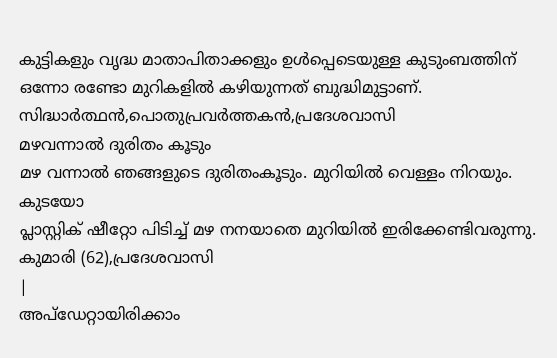കുട്ടികളും വൃദ്ധ മാതാപിതാക്കളും ഉൾപ്പെടെയുള്ള കുടുംബത്തിന് ഒന്നോ രണ്ടോ മുറികളിൽ കഴിയുന്നത് ബുദ്ധിമുട്ടാണ്.
സിദ്ധാർത്ഥൻ,പൊതുപ്രവർത്തകൻ,പ്രദേശവാസി
മഴവന്നാൽ ദുരിതം കൂടും
മഴ വന്നാൽ ഞങ്ങളുടെ ദുരിതംകൂടും. മുറിയിൽ വെള്ളം നിറയും. കുടയോ
പ്ലാസ്റ്റിക് ഷീറ്റോ പിടിച്ച് മഴ നനയാതെ മുറിയിൽ ഇരിക്കേണ്ടിവരുന്നു.
കുമാരി (62),പ്രദേശവാസി
|
അപ്ഡേറ്റായിരിക്കാം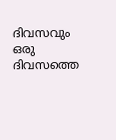ദിവസവും
ഒരു ദിവസത്തെ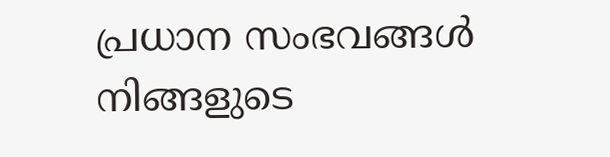പ്രധാന സംഭവങ്ങൾ നിങ്ങളുടെ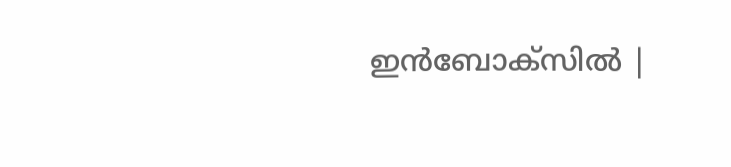ഇൻബോക്സിൽ |